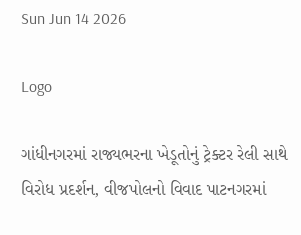Sun Jun 14 2026

Logo

ગાંધીનગરમાં રાજ્યભરના ખેડૂતોનું ટ્રેક્ટર રેલી સાથે વિરોધ પ્રદર્શન, વીજપોલનો વિવાદ પાટનગરમાં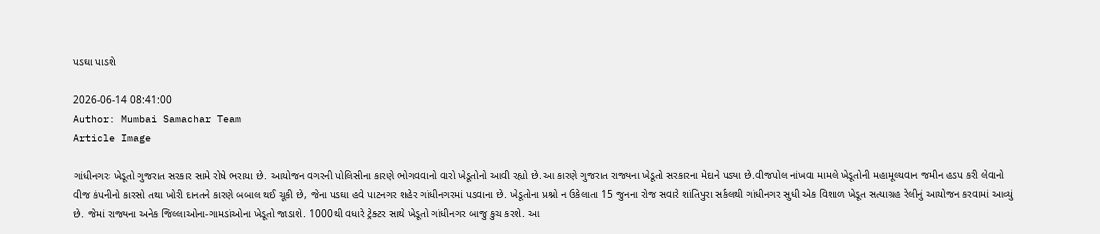પડઘા પાડશે

2026-06-14 08:41:00
Author: Mumbai Samachar Team
Article Image

ગાંધીનગરઃ ખેડૂતો ગુજરાત સરકાર સામે રોષે ભરાયા છે. આયોજન વગરની પોલિસીના કારણે ભોગવવાનો વારો ખેડૂતોનો આવી રહ્યો છે.આ કારણે ગુજરાત રાજ્યના ખેડૂતો સરકારના મેદાને પડ્યા છે.વીજપોલ નાંખવા મામલે ખેડૂતોની મહામૂલ્યવાન જમીન હડપ કરી લેવાનો વીજ કંપનીનો કારસો તથા ખોરી દાનતને કારણે બબાલ થઈ ચૂકી છે, જેના પડઘા હવે પાટનગર શહેર ગાંધીનગરમાં પડવાના છે. ખેડૂતોના પ્રશ્નો ન ઉકેલાતા 15 જુનના રોજ સવારે શાંતિપુરા સર્કલથી ગાંધીનગર સુધી એક વિશાળ ખેડૂત સત્યાગ્રહ રેલીનું આયોજન કરવામાં આવ્યું છે. જેમાં રાજ્યના અનેક જિલ્લાઓના-ગામડાંઓના ખેડૂતો જાડાશે. 1000થી વધારે ટ્રેક્ટર સાથે ખેડૂતો ગાંધીનગર બાજુ કુચ કરશે. આ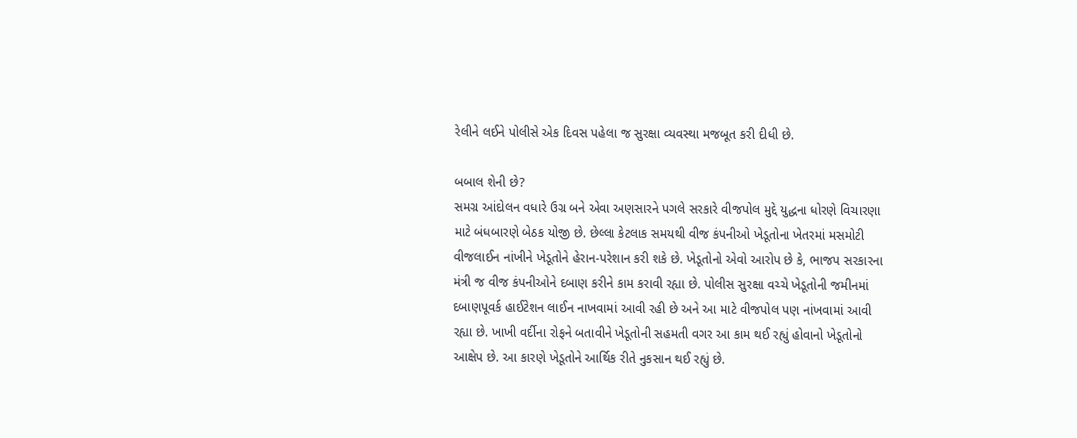રેલીને લઈને પોલીસે એક દિવસ પહેલા જ સુરક્ષા વ્યવસ્થા મજબૂત કરી દીધી છે.

બબાલ શેની છે?
સમગ્ર આંદોલન વધારે ઉગ્ર બને એવા અણસારને પગલે સરકારે વીજપોલ મુદ્દે યુદ્ધના ધોરણે વિચારણા માટે બંધબારણે બેઠક યોજી છે. છેલ્લા કેટલાક સમયથી વીજ કંપનીઓ ખેડૂતોના ખેતરમાં મસમોટી વીજલાઈન નાંખીને ખેડૂતોને હેરાન-પરેશાન કરી શકે છે. ખેડૂતોનો એવો આરોપ છે કે, ભાજપ સરકારના મંત્રી જ વીજ કંપનીઓને દબાણ કરીને કામ કરાવી રહ્યા છે. પોલીસ સુરક્ષા વચ્ચે ખેડૂતોની જમીનમાં દબાણપૂવર્ક હાઈટેશન લાઈન નાખવામાં આવી રહી છે અને આ માટે વીજપોલ પણ નાંખવામાં આવી રહ્યા છે. ખાખી વર્દીના રોફને બતાવીને ખેડૂતોની સહમતી વગર આ કામ થઈ રહ્યું હોવાનો ખેડૂતોનો આક્ષેપ છે. આ કારણે ખેડૂતોને આર્થિક રીતે નુકસાન થઈ રહ્યું છે.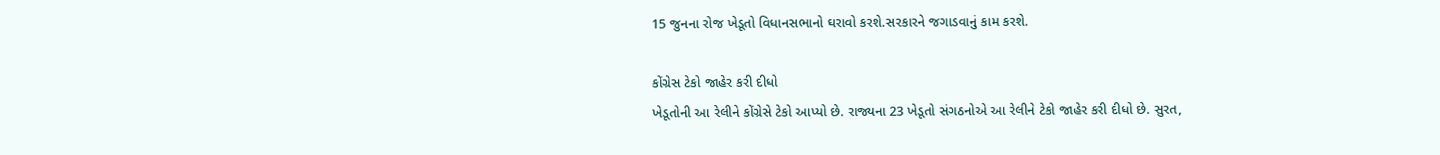15 જુનના રોજ ખેડૂતો વિધાનસભાનો ઘરાવો કરશે.સરકારને જગાડવાનું કામ કરશે.

કોંગ્રેસ ટેકો જાહેર કરી દીધો
ખેડૂતોની આ રેલીને કોંગ્રેસે ટેકો આપ્યો છે. રાજ્યના 23 ખેડૂતો સંગઠનોએ આ રેલીને ટેકો જાહેર કરી દીધો છે. સુરત,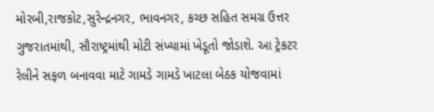મોરબી,રાજકોટ,સુરેન્દ્રનગર, ભાવનગર, કચ્છ સહિત સમગ્ર ઉત્તર ગુજરાતમાંથી, સૌરાષ્ટ્રમાંથી મોટી સંખ્યામાં ખેડૂતો જોડાશે. આ ટ્રેકટર રેલીને સફળ બનાવવા માટે ગામડે ગામડે ખાટલા બેઠક યોજવામાં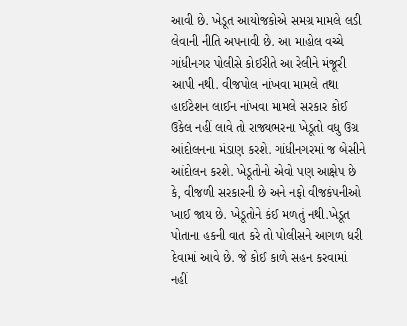આવી છે. ખેડૂત આયોજકોએ સમગ્ર મામલે લડી લેવાની નીતિ અપનાવી છે. આ માહોલ વચ્ચે ગાંધીનગર પોલીસે કોઈરીતે આ રેલીને મંજૂરી આપી નથી. વીજપોલ નાંખવા મામલે તથા હાઈટેશન લાઈન નાંખવા મામલે સરકાર કોઈ ઉકેલ નહીં લાવે તો રાજ્યભરના ખેડૂતો વધુ ઉગ્ર આંદોલનના મંડાણ કરશે. ગાંધીનગરમાં જ બેસીને આંદોલન કરશે. ખેડૂતોનો એવો પણ આક્ષેપ છે કે, વીજળી સરકારની છે અને નફો વીજકંપનીઓ ખાઈ જાય છે. ખેડૂતોને કંઈ મળતું નથી.ખેડૂત પોતાના હકની વાત કરે તો પોલીસને આગળ ધરી દેવામાં આવે છે. જે કોઈ કાળે સહન કરવામાં નહીં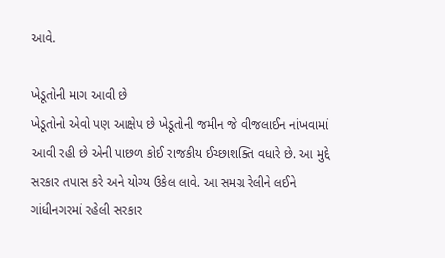આવે.

ખેડૂતોની માગ આવી છે
ખેડૂતોનો એવો પણ આક્ષેપ છે ખેડૂતોની જમીન જે વીજલાઈન નાંખવામાં આવી રહી છે એની પાછળ કોઈ રાજકીય ઈચ્છાશક્તિ વધારે છે. આ મુદ્દે સરકાર તપાસ કરે અને યોગ્ય ઉકેલ લાવે. આ સમગ્ર રેલીને લઈને ગાંધીનગરમાં રહેલી સરકાર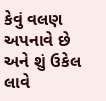કેવું વલણ અપનાવે છે અને શું ઉકેલ લાવે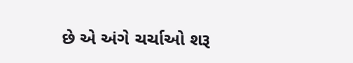છે એ અંગે ચર્ચાઓ શરૂ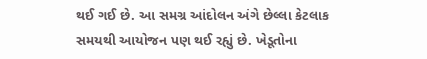થઈ ગઈ છે. આ સમગ્ર આંદોલન અંગે છેલ્લા કેટલાક સમયથી આયોજન પણ થઈ રહ્યું છે. ખેડૂતોના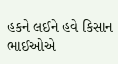હકને લઈને હવે કિસાન ભાઈઓએ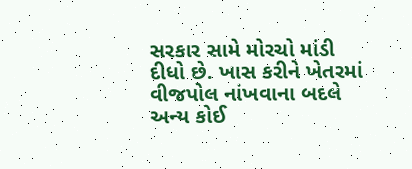સરકાર સામે મોરચો માંડી દીધો છે. ખાસ કરીને ખેતરમાં વીજપોલ નાંખવાના બદલે અન્ય કોઈ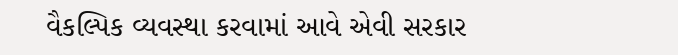વૈકલ્પિક વ્યવસ્થા કરવામાં આવે એવી સરકાર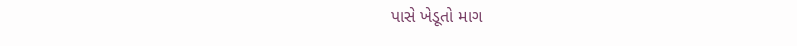પાસે ખેડૂતો માગ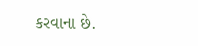કરવાના છે.